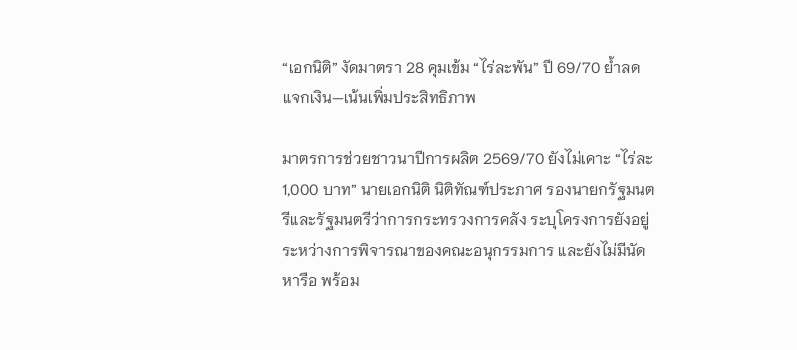“เอกนิติ” งัดมาตรา 28 คุมเข้ม “ไร่ละพัน” ปี 69/70 ย้ำลดแจกเงิน—เน้นเพิ่มประสิทธิภาพ

มาตรการช่วยชาวนาปีการผลิต 2569/70 ยังไม่เคาะ “ไร่ละ 1,000 บาท” นายเอกนิติ นิติทัณฑ์ประภาศ รองนายกรัฐมนตรีและรัฐมนตรีว่าการกระทรวงการคลัง ระบุโครงการยังอยู่ระหว่างการพิจารณาของคณะอนุกรรมการ และยังไม่มีนัดหารือ พร้อม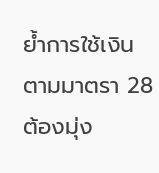ย้ำการใช้เงินตามมาตรา 28 ต้องมุ่ง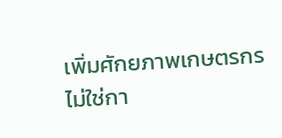เพิ่มศักยภาพเกษตรกร ไม่ใช่กา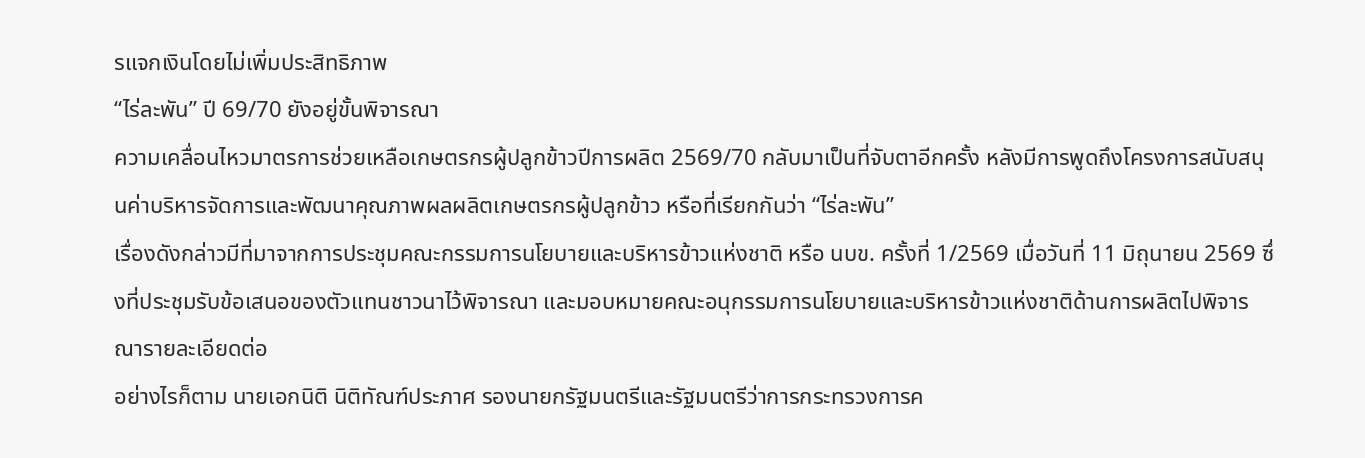รแจกเงินโดยไม่เพิ่มประสิทธิภาพ
“ไร่ละพัน” ปี 69/70 ยังอยู่ขั้นพิจารณา
ความเคลื่อนไหวมาตรการช่วยเหลือเกษตรกรผู้ปลูกข้าวปีการผลิต 2569/70 กลับมาเป็นที่จับตาอีกครั้ง หลังมีการพูดถึงโครงการสนับสนุนค่าบริหารจัดการและพัฒนาคุณภาพผลผลิตเกษตรกรผู้ปลูกข้าว หรือที่เรียกกันว่า “ไร่ละพัน”
เรื่องดังกล่าวมีที่มาจากการประชุมคณะกรรมการนโยบายและบริหารข้าวแห่งชาติ หรือ นบข. ครั้งที่ 1/2569 เมื่อวันที่ 11 มิถุนายน 2569 ซึ่งที่ประชุมรับข้อเสนอของตัวแทนชาวนาไว้พิจารณา และมอบหมายคณะอนุกรรมการนโยบายและบริหารข้าวแห่งชาติด้านการผลิตไปพิจารณารายละเอียดต่อ
อย่างไรก็ตาม นายเอกนิติ นิติทัณฑ์ประภาศ รองนายกรัฐมนตรีและรัฐมนตรีว่าการกระทรวงการค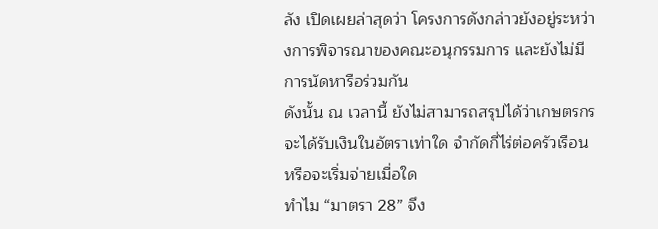ลัง เปิดเผยล่าสุดว่า โครงการดังกล่าวยังอยู่ระหว่างการพิจารณาของคณะอนุกรรมการ และยังไม่มีการนัดหารือร่วมกัน
ดังนั้น ณ เวลานี้ ยังไม่สามารถสรุปได้ว่าเกษตรกรจะได้รับเงินในอัตราเท่าใด จำกัดกี่ไร่ต่อครัวเรือน หรือจะเริ่มจ่ายเมื่อใด
ทำไม “มาตรา 28” จึง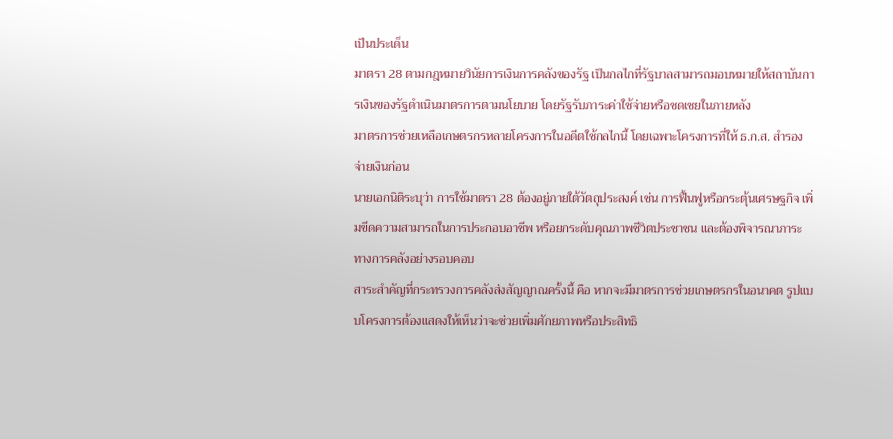เป็นประเด็น
มาตรา 28 ตามกฎหมายวินัยการเงินการคลังของรัฐ เป็นกลไกที่รัฐบาลสามารถมอบหมายให้สถาบันการเงินของรัฐดำเนินมาตรการตามนโยบาย โดยรัฐรับภาระค่าใช้จ่ายหรือชดเชยในภายหลัง
มาตรการช่วยเหลือเกษตรกรหลายโครงการในอดีตใช้กลไกนี้ โดยเฉพาะโครงการที่ให้ ธ.ก.ส. สำรองจ่ายเงินก่อน
นายเอกนิติระบุว่า การใช้มาตรา 28 ต้องอยู่ภายใต้วัตถุประสงค์ เช่น การฟื้นฟูหรือกระตุ้นเศรษฐกิจ เพิ่มขีดความสามารถในการประกอบอาชีพ หรือยกระดับคุณภาพชีวิตประชาชน และต้องพิจารณาภาระทางการคลังอย่างรอบคอบ
สาระสำคัญที่กระทรวงการคลังส่งสัญญาณครั้งนี้ คือ หากจะมีมาตรการช่วยเกษตรกรในอนาคต รูปแบบโครงการต้องแสดงให้เห็นว่าจะช่วยเพิ่มศักยภาพหรือประสิทธิ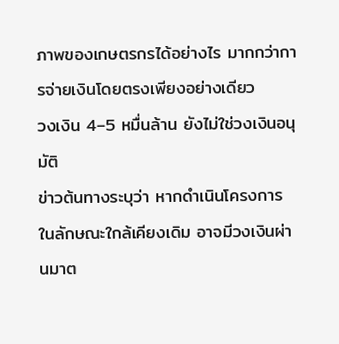ภาพของเกษตรกรได้อย่างไร มากกว่าการจ่ายเงินโดยตรงเพียงอย่างเดียว
วงเงิน 4–5 หมื่นล้าน ยังไม่ใช่วงเงินอนุมัติ
ข่าวต้นทางระบุว่า หากดำเนินโครงการในลักษณะใกล้เคียงเดิม อาจมีวงเงินผ่านมาต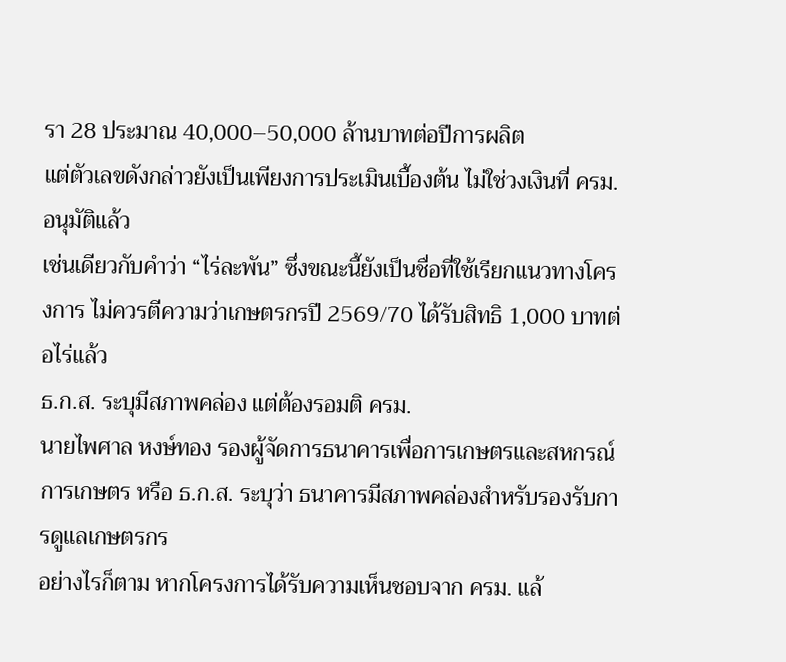รา 28 ประมาณ 40,000–50,000 ล้านบาทต่อปีการผลิต
แต่ตัวเลขดังกล่าวยังเป็นเพียงการประเมินเบื้องต้น ไม่ใช่วงเงินที่ ครม. อนุมัติแล้ว
เช่นเดียวกับคำว่า “ไร่ละพัน” ซึ่งขณะนี้ยังเป็นชื่อที่ใช้เรียกแนวทางโครงการ ไม่ควรตีความว่าเกษตรกรปี 2569/70 ได้รับสิทธิ 1,000 บาทต่อไร่แล้ว
ธ.ก.ส. ระบุมีสภาพคล่อง แต่ต้องรอมติ ครม.
นายไพศาล หงษ์ทอง รองผู้จัดการธนาคารเพื่อการเกษตรและสหกรณ์การเกษตร หรือ ธ.ก.ส. ระบุว่า ธนาคารมีสภาพคล่องสำหรับรองรับการดูแลเกษตรกร
อย่างไรก็ตาม หากโครงการได้รับความเห็นชอบจาก ครม. แล้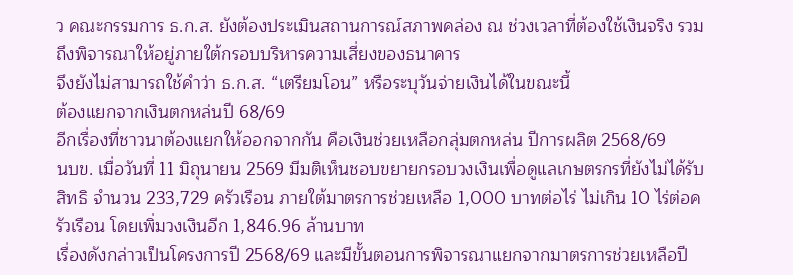ว คณะกรรมการ ธ.ก.ส. ยังต้องประเมินสถานการณ์สภาพคล่อง ณ ช่วงเวลาที่ต้องใช้เงินจริง รวมถึงพิจารณาให้อยู่ภายใต้กรอบบริหารความเสี่ยงของธนาคาร
จึงยังไม่สามารถใช้คำว่า ธ.ก.ส. “เตรียมโอน” หรือระบุวันจ่ายเงินได้ในขณะนี้
ต้องแยกจากเงินตกหล่นปี 68/69
อีกเรื่องที่ชาวนาต้องแยกให้ออกจากกัน คือเงินช่วยเหลือกลุ่มตกหล่น ปีการผลิต 2568/69
นบข. เมื่อวันที่ 11 มิถุนายน 2569 มีมติเห็นชอบขยายกรอบวงเงินเพื่อดูแลเกษตรกรที่ยังไม่ได้รับสิทธิ จำนวน 233,729 ครัวเรือน ภายใต้มาตรการช่วยเหลือ 1,000 บาทต่อไร่ ไม่เกิน 10 ไร่ต่อครัวเรือน โดยเพิ่มวงเงินอีก 1,846.96 ล้านบาท
เรื่องดังกล่าวเป็นโครงการปี 2568/69 และมีขั้นตอนการพิจารณาแยกจากมาตรการช่วยเหลือปี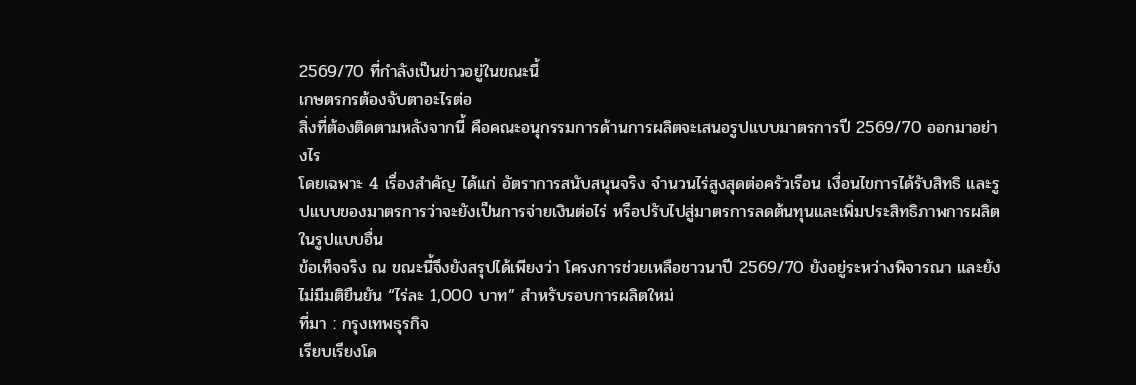2569/70 ที่กำลังเป็นข่าวอยู่ในขณะนี้
เกษตรกรต้องจับตาอะไรต่อ
สิ่งที่ต้องติดตามหลังจากนี้ คือคณะอนุกรรมการด้านการผลิตจะเสนอรูปแบบมาตรการปี 2569/70 ออกมาอย่างไร
โดยเฉพาะ 4 เรื่องสำคัญ ได้แก่ อัตราการสนับสนุนจริง จำนวนไร่สูงสุดต่อครัวเรือน เงื่อนไขการได้รับสิทธิ และรูปแบบของมาตรการว่าจะยังเป็นการจ่ายเงินต่อไร่ หรือปรับไปสู่มาตรการลดต้นทุนและเพิ่มประสิทธิภาพการผลิตในรูปแบบอื่น
ข้อเท็จจริง ณ ขณะนี้จึงยังสรุปได้เพียงว่า โครงการช่วยเหลือชาวนาปี 2569/70 ยังอยู่ระหว่างพิจารณา และยังไม่มีมติยืนยัน “ไร่ละ 1,000 บาท” สำหรับรอบการผลิตใหม่
ที่มา : กรุงเทพธุรกิจ
เรียบเรียงโด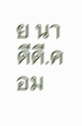ย นาดีดี.คอม